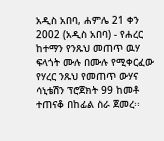አዲስ አበባ, ሐምሌ 21 ቀን 2002 (አዲስ አበባ) - የሐረር ከተማን የንጹህ መጠጥ ዉሃ ፍላጎት ሙሉ በሙሉ የሚቀርፈው የሃረር ንጹህ የመጠጥ ውሃና ሳኒቴሽን ፕሮጀክት 99 ከመቶ ተጠናቆ በከፊል ስራ ጀመረ፡፡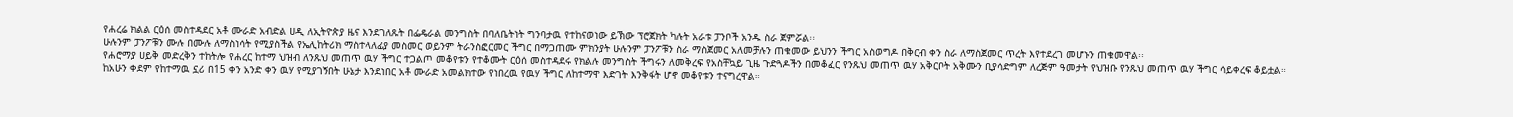የሐረሬ ክልል ርዕሰ መስተዳደር አቶ ሙራድ አብድል ሀዲ ለኢትዮጵያ ዜና እንደገለጹት በፌዴራል መንግስት በባለቤትነት ግንባታዉ የተከናወነው ይኽው ፕሮጀክት ካሉት አራቱ ፓንቦች አንዱ ስራ ጀምሯል፡፡
ሁሉንም ፓንፖቹን ሙሉ በሙሉ ለማስነሳት የሚያስችል የኤሊከትሪክ ማስተላለፊያ መስመር ወይንም ትራንስፎርመር ችግር በማጋጠሙ ምክንያት ሁሉንም ፓንፖቹን ስራ ማስጀመር አለመቻሉን ጠቁመው ይህንን ችግር አስወግዶ በቅርብ ቀን ስራ ለማስጀመር ጥረት እየተደረገ መሆኑን ጠቁመዋል፡፡
የሐሮማያ ሀይቅ መድረቅን ተከትሎ የሐረር ከተማ ህዝብ ለንጹህ መጠጥ ዉሃ ችግር ተጋልጦ መቆየቱን የተቆሙት ርዕሰ መስተዳደሩ የክልሉ መንግስት ችግሩን ለመቅረፍ የአስቸኳይ ጊዜ ጉድጓዶችን በመቆፈር የንጹህ መጠጥ ዉሃ አቅርቦት አቅሙን ቢያሳድግም ለረጅም ዓመታት የህዝቡ የንጹህ መጠጥ ዉሃ ችግር ሳይቀረፍ ቆይቷል።
ከአሁን ቀደም የከተማዉ ኗሪ በ15 ቀን አንድ ቀን ዉሃ የሚያገኝበት ሁኔታ እንደነበር አቶ ሙራድ አመልክተው የነበረዉ የዉሃ ችግር ለከተማዋ እድገት እንቅፋት ሆኖ መቆየቱን ተናግረዋል።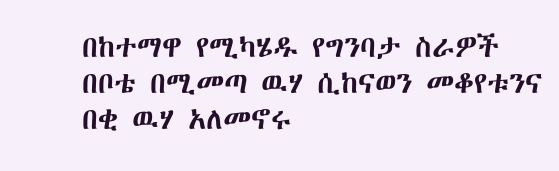በከተማዋ የሚካሄዱ የግንባታ ስራዎች በቦቴ በሚመጣ ዉሃ ሲከናወን መቆየቱንና በቂ ዉሃ አለመኖሩ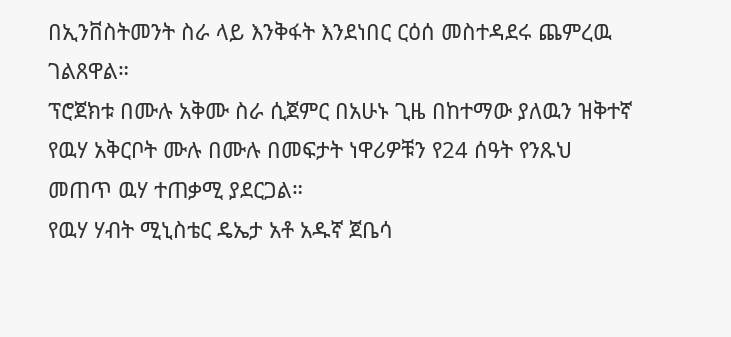በኢንቨስትመንት ስራ ላይ እንቅፋት እንደነበር ርዕሰ መስተዳደሩ ጨምረዉ ገልጸዋል።
ፕሮጀክቱ በሙሉ አቅሙ ስራ ሲጀምር በአሁኑ ጊዜ በከተማው ያለዉን ዝቅተኛ የዉሃ አቅርቦት ሙሉ በሙሉ በመፍታት ነዋሪዎቹን የ24 ሰዓት የንጹህ መጠጥ ዉሃ ተጠቃሚ ያደርጋል።
የዉሃ ሃብት ሚኒስቴር ዴኤታ አቶ አዱኛ ጀቤሳ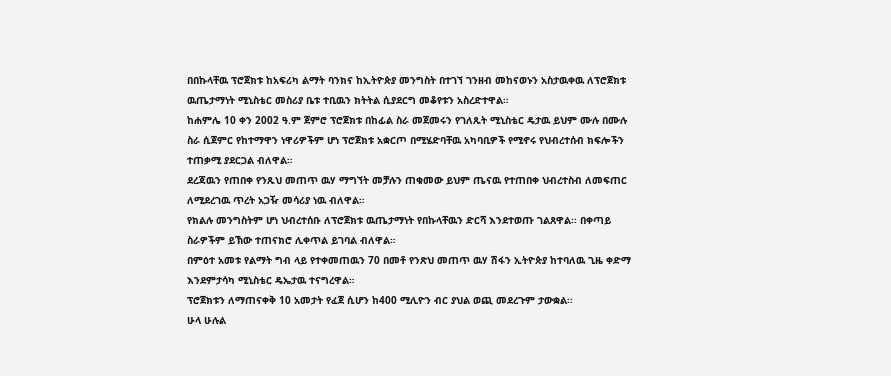በበኩላቸዉ ፕሮጀክቱ ከአፍሪካ ልማት ባንክና ከኢትዮጵያ መንግስት በተገኘ ገንዘብ መከናወኑን አስታዉቀዉ ለፕሮጀክቱ ዉጤታማነት ሚኒስቴር መስሪያ ቤቱ ተቢዉን ክትትል ሲያደርግ መቆየቱን አስረድተዋል።
ከሐምሌ 10 ቀን 2002 ዓ.ም ጀምሮ ፕሮጀክቱ በከፊል ስራ መጀመሩን የገለጹት ሚኒስቴር ዴታዉ ይህም ሙሉ በሙሉ ስራ ሲጀምር የከተማዋን ነዋሪዎችም ሆነ ፕሮጀክቱ አቋርጦ በሚሄድባቸዉ አካባቢዎች የሚኖሩ የህብረተሰብ ክፍሎችን ተጠቃሚ ያደርጋል ብለዋል።
ደረጃዉን የጠበቀ የንጹህ መጠጥ ዉሃ ማግኘት መቻሉን ጠቁመው ይህም ጤናዉ የተጠበቀ ህብረተስብ ለመፍጠር ለሚደረገዉ ጥረት አጋዥ መሳሪያ ነዉ ብለዋል።
የክልሉ መንግስትም ሆነ ህብረተሰቡ ለፕሮጀክቱ ዉጤታማነት የበኩላቸዉን ድርሻ እንደተወጡ ገልጸዋል፡፡ በቀጣይ ስራዎችም ይኽው ተጠናክሮ ሊቀጥል ይገባል ብለዋል።
በምዕተ አመቱ የልማት ግብ ላይ የተቀመጠዉን 70 በመቶ የንጽህ መጠጥ ዉሃ ሽፋን ኢትዮጵያ ከተባለዉ ጊዜ ቀድማ እንደምታሳካ ሚኒስቴር ዴኤታዉ ተናግረዋል።
ፕሮጀክቱን ለማጠናቀቅ 10 አመታት የፈጀ ሲሆን ከ400 ሚሊዮን ብር ያህል ወጪ መደረጉም ታውቋል፡፡
ሁላ ሁሉል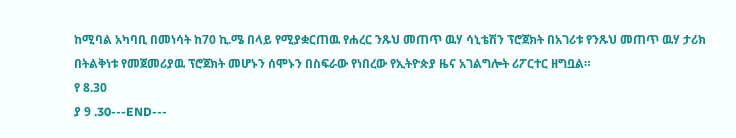ከሚባል አካባቢ በመነሳት ከ70 ኪ.ሜ በላይ የሚያቋርጠዉ የሐረር ንጹህ መጠጥ ዉሃ ሳኒቴሽን ፕሮጀክት በአገሪቱ የንጹህ መጠጥ ዉሃ ታሪክ በትልቅነቱ የመጀመሪያዉ ፕሮጀክት መሆኑን ሰሞኑን በስፍራው የነበረው የኢትዮጵያ ዜና አገልግሎት ሪፖርተር ዘግቧል።
የ 8.30
ያ 9 .30---END---